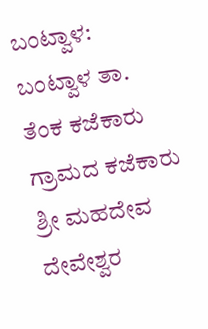ಬಂಟ್ವಾಳ: ಬಂಟ್ವಾಳ ತಾ. ತೆಂಕ ಕಜೆಕಾರು ಗ್ರಾಮದ ಕಜೆಕಾರು ಶ್ರೀ ಮಹದೇವ ದೇವೇಶ್ವರ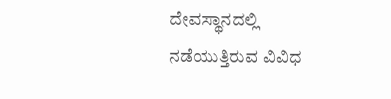ದೇವಸ್ಥಾನದಲ್ಲಿ ನಡೆಯುತ್ತಿರುವ ವಿವಿಧ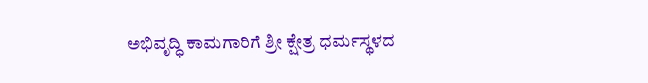ಅಭಿವೃದ್ಧಿ ಕಾಮಗಾರಿಗೆ ಶ್ರೀ ಕ್ಷೇತ್ರ ಧರ್ಮಸ್ಥಳದ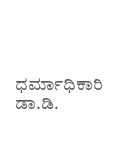ಧರ್ಮಾಧಿಕಾರಿ ಡಾ.ಡಿ.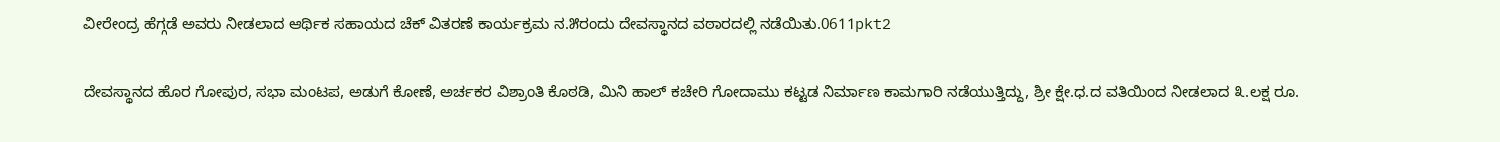ವೀರೇಂದ್ರ ಹೆಗ್ಗಡೆ ಅವರು ನೀಡಲಾದ ಆರ್ಥಿಕ ಸಹಾಯದ ಚೆಕ್ ವಿತರಣೆ ಕಾರ್ಯಕ್ರಮ ನ.೫ರಂದು ದೇವಸ್ಥಾನದ ವಠಾರದಲ್ಲಿ ನಡೆಯಿತು.0611pkt2

ದೇವಸ್ಥಾನದ ಹೊರ ಗೋಪುರ, ಸಭಾ ಮಂಟಪ, ಅಡುಗೆ ಕೋಣೆ, ಅರ್ಚಕರ ವಿಶ್ರಾಂತಿ ಕೊಠಡಿ, ಮಿನಿ ಹಾಲ್ ಕಚೇರಿ ಗೋದಾಮು ಕಟ್ಟಡ ನಿರ್ಮಾಣ ಕಾಮಗಾರಿ ನಡೆಯುತ್ತಿದ್ದು, ಶ್ರೀ ಕ್ಷೇ.ಧ.ದ ವತಿಯಿಂದ ನೀಡಲಾದ ೩.ಲಕ್ಷ ರೂ.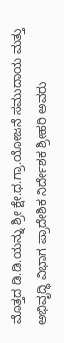ಮೊತ್ತದ ಡಿ.ಡಿ.ಯನ್ನು ಶ್ರೀ ಕ್ಷೇ.ಧ.ಗ್ರಾ.ಯೋಜನೆ ಸಮುದಾಯ ಮತ್ತು ಅಭಿವೃದ್ಧಿ ವಿಭಾಗ ಪ್ರಾದೇಶಿಕ ನಿರ್ದೇಶಕ ಶ್ರೀಹರಿ ಅವರು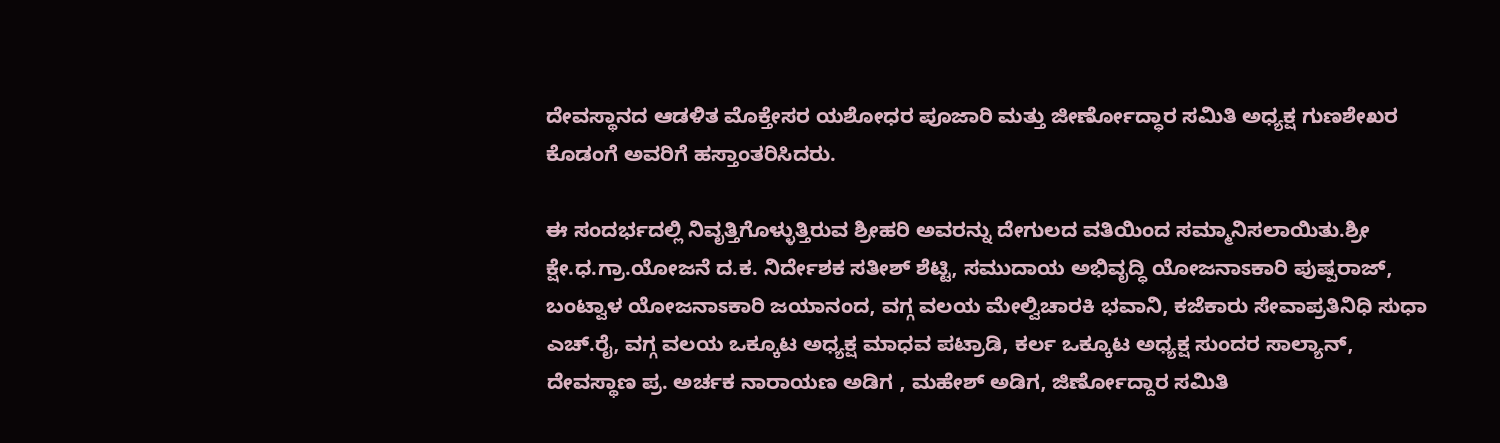ದೇವಸ್ಥಾನದ ಆಡಳಿತ ಮೊಕ್ತೇಸರ ಯಶೋಧರ ಪೂಜಾರಿ ಮತ್ತು ಜೀರ್ಣೋದ್ಧಾರ ಸಮಿತಿ ಅಧ್ಯಕ್ಷ ಗುಣಶೇಖರ ಕೊಡಂಗೆ ಅವರಿಗೆ ಹಸ್ತಾಂತರಿಸಿದರು.

ಈ ಸಂದರ್ಭದಲ್ಲಿ ನಿವೃತ್ತಿಗೊಳ್ಳುತ್ತಿರುವ ಶ್ರೀಹರಿ ಅವರನ್ನು ದೇಗುಲದ ವತಿಯಿಂದ ಸಮ್ಮಾನಿಸಲಾಯಿತು.ಶ್ರೀ ಕ್ಷೇ.ಧ.ಗ್ರಾ.ಯೋಜನೆ ದ.ಕ. ನಿರ್ದೇಶಕ ಸತೀಶ್ ಶೆಟ್ಟಿ, ಸಮುದಾಯ ಅಭಿವೃದ್ಧಿ ಯೋಜನಾಽಕಾರಿ ಪುಷ್ಪರಾಜ್, ಬಂಟ್ವಾಳ ಯೋಜನಾಽಕಾರಿ ಜಯಾನಂದ, ವಗ್ಗ ವಲಯ ಮೇಲ್ವಿಚಾರಕಿ ಭವಾನಿ, ಕಜೆಕಾರು ಸೇವಾಪ್ರತಿನಿಧಿ ಸುಧಾ ಎಚ್.ರೈ, ವಗ್ಗ ವಲಯ ಒಕ್ಕೂಟ ಅಧ್ಯಕ್ಷ ಮಾಧವ ಪಟ್ರಾಡಿ, ಕರ್ಲ ಒಕ್ಕೂಟ ಅಧ್ಯಕ್ಷ ಸುಂದರ ಸಾಲ್ಯಾನ್, ದೇವಸ್ಥಾಣ ಪ್ರ. ಅರ್ಚಕ ನಾರಾಯಣ ಅಡಿಗ , ಮಹೇಶ್ ಅಡಿಗ, ಜಿರ್ಣೋದ್ದಾರ ಸಮಿತಿ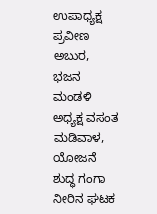ಉಪಾಧ್ಯಕ್ಷ ಪ್ರವೀಣ ಅಬುರ, ಭಜನ ಮಂಡಳಿ ಅಧ್ಯಕ್ಷ ವಸಂತ ಮಡಿವಾಳ, ಯೋಜನೆ ಶುದ್ಧ ಗಂಗಾ ನೀರಿನ ಘಟಕ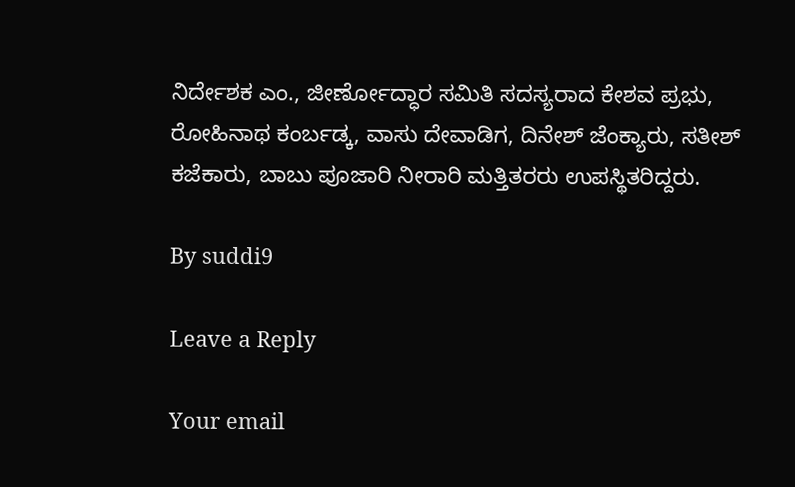ನಿರ್ದೇಶಕ ಎಂ., ಜೀರ್ಣೋದ್ಧಾರ ಸಮಿತಿ ಸದಸ್ಯರಾದ ಕೇಶವ ಪ್ರಭು, ರೋಹಿನಾಥ ಕಂರ್ಬಡ್ಕ, ವಾಸು ದೇವಾಡಿಗ, ದಿನೇಶ್ ಜೆಂಕ್ಯಾರು, ಸತೀಶ್ ಕಜೆಕಾರು, ಬಾಬು ಪೂಜಾರಿ ನೀರಾರಿ ಮತ್ತಿತರರು ಉಪಸ್ಥಿತರಿದ್ದರು.

By suddi9

Leave a Reply

Your email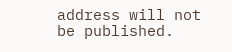address will not be published.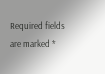Required fields are marked *